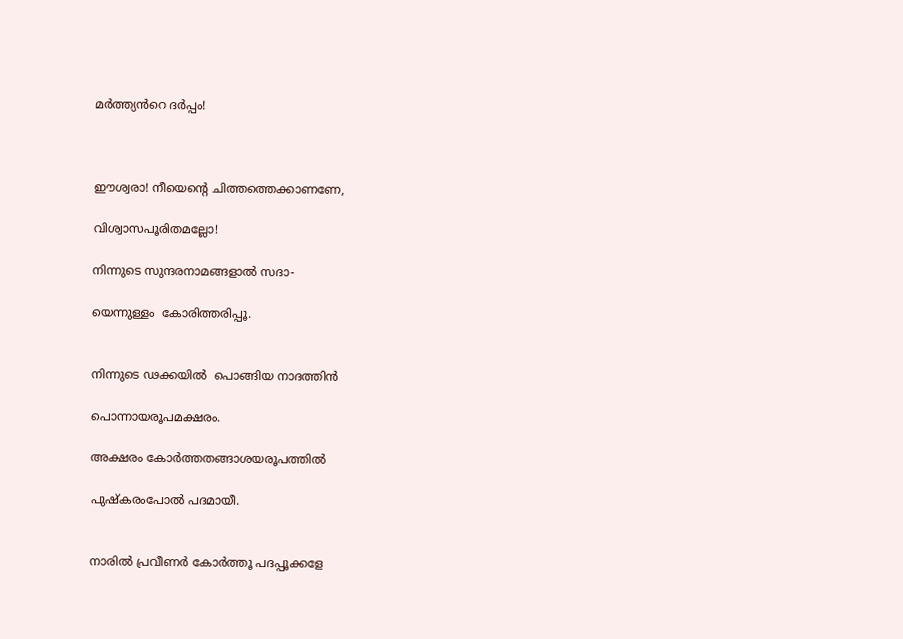മർത്ത്യൻറെ ദർപ്പം!



ഈശ്വരാ! നീയെന്റെ ചിത്തത്തെക്കാണണേ,

വിശ്വാസപൂരിതമല്ലോ!

നിന്നുടെ സുന്ദരനാമങ്ങളാൽ സദാ-

യെന്നുള്ളം  കോരിത്തരിപ്പൂ.


നിന്നുടെ ഢക്കയിൽ  പൊങ്ങിയ നാദത്തിൻ

പൊന്നായരൂപമക്ഷരം.

അക്ഷരം കോർത്തതങ്ങാശയരൂപത്തിൽ

പുഷ്കരംപോൽ പദമായീ.


നാരിൽ പ്രവീണർ കോർത്തൂ പദപ്പൂക്കളേ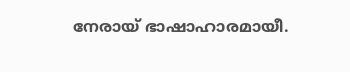നേരായ് ഭാഷാഹാരമായീ.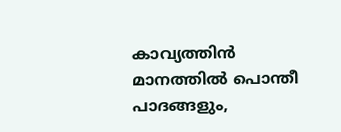കാവ്യത്തിൻ മാനത്തിൽ പൊന്തീ പാദങ്ങളും,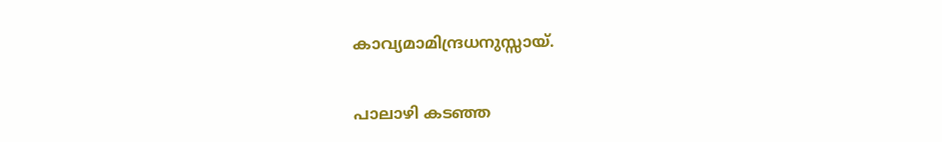കാവ്യമാമിന്ദ്രധനുസ്സായ്.


പാലാഴി കടഞ്ഞ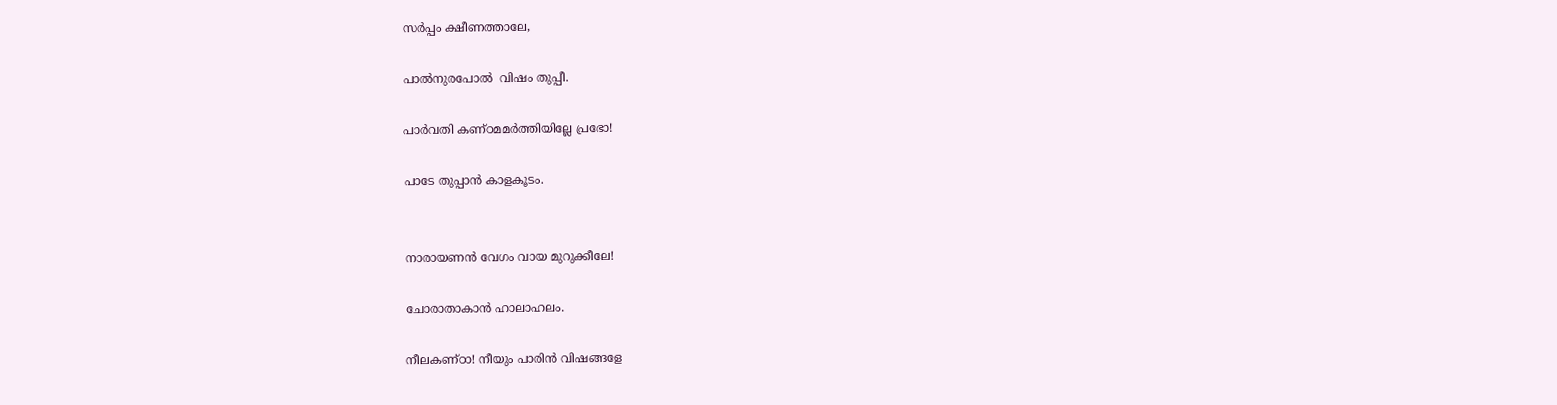സർപ്പം ക്ഷീണത്താലേ,

പാൽനുരപോൽ  വിഷം തുപ്പീ.

പാർവതി കണ്ഠമമർത്തിയില്ലേ പ്രഭോ!

പാടേ തുപ്പാൻ കാളകൂടം.


നാരായണൻ വേഗം വായ മുറുക്കീലേ!

ചോരാതാകാൻ ഹാലാഹലം.

നീലകണ്ഠാ! നീയും പാരിൻ വിഷങ്ങളേ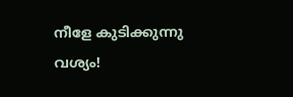നീളേ കുടിക്കുന്നു വശ്യം!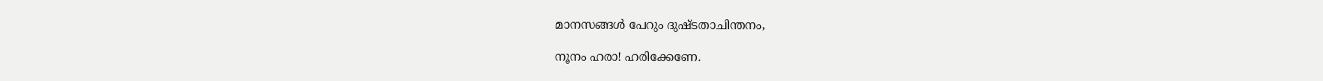മാനസങ്ങൾ പേറും ദുഷ്ടതാചിന്തനം,

നൂനം ഹരാ! ഹരിക്കേണേ.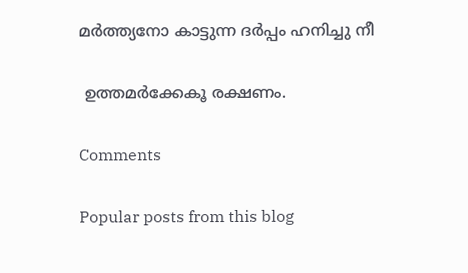മർത്ത്യനോ കാട്ടുന്ന ദർപ്പം ഹനിച്ചു നീ

 ഉത്തമർക്കേകൂ രക്ഷണം.

Comments

Popular posts from this blog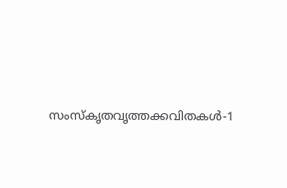സംസ്‌കൃതവൃത്തക്കവിതകൾ-1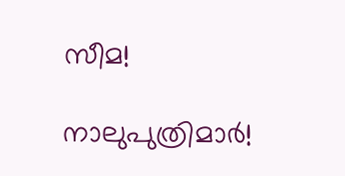സീമ!

നാലുപുത്രിമാർ!